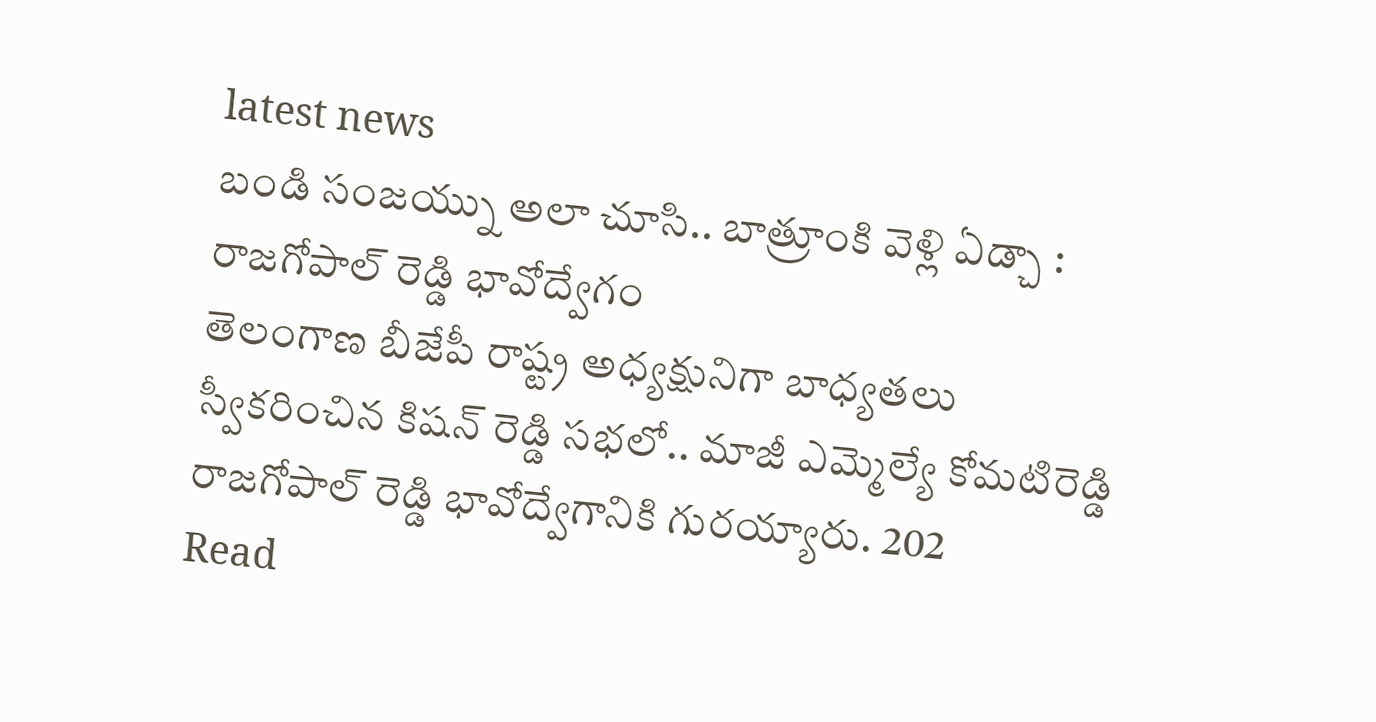latest news
బండి సంజయ్ను అలా చూసి.. బాత్రూంకి వెళ్లి ఏడ్చా : రాజగోపాల్ రెడ్డి భావోద్వేగం
తెలంగాణ బీజేపీ రాష్ట్ర అధ్యక్షునిగా బాధ్యతలు స్వీకరించిన కిషన్ రెడ్డి సభలో.. మాజీ ఎమ్మెల్యే కోమటిరెడ్డి రాజగోపాల్ రెడ్డి భావోద్వేగానికి గురయ్యారు. 202
Read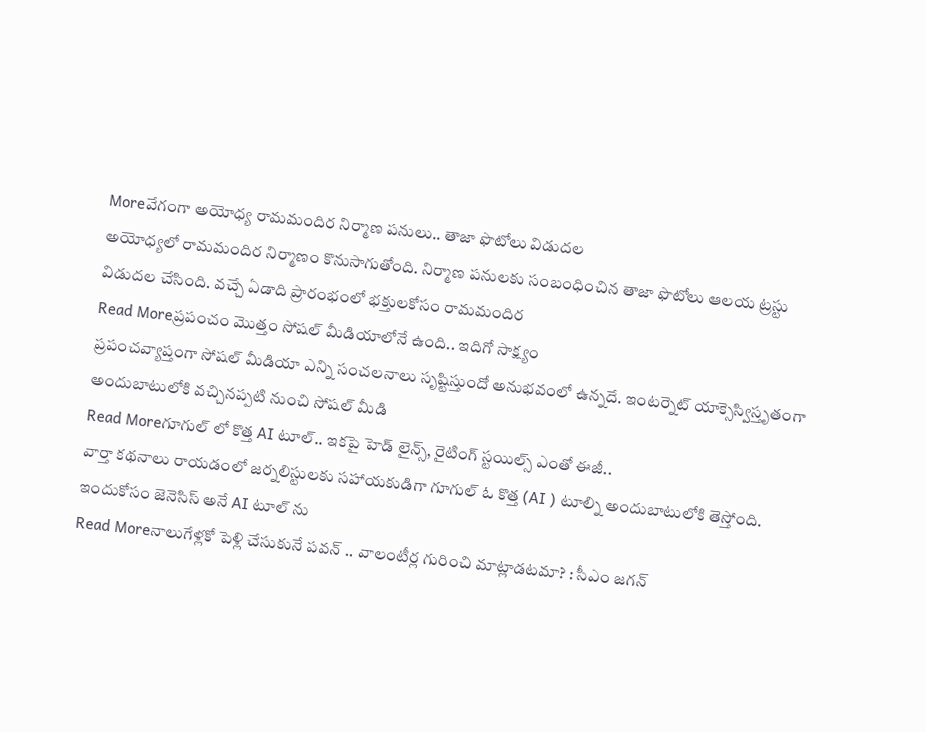Moreవేగంగా అయోధ్య రామమందిర నిర్మాణ పనులు.. తాజా ఫొటోలు విడుదల
అయోధ్యలో రామమందిర నిర్మాణం కొనుసాగుతోంది. నిర్మాణ పనులకు సంబంధించిన తాజా ఫొటోలు ఆలయ ట్రస్టు విడుదల చేసింది. వచ్చే ఏడాది ప్రారంభంలో భక్తులకోసం రామమందిర
Read Moreప్రపంచం మొత్తం సోషల్ మీడియాలోనే ఉంది.. ఇదిగో సాక్ష్యం
ప్రపంచవ్యాప్తంగా సోషల్ మీడియా ఎన్ని సంచలనాలు సృష్టిస్తుందో అనుభవంలో ఉన్నదే. ఇంటర్నెట్ యాక్సెస్విస్తృతంగా అందుబాటులోకి వచ్చినప్పటి నుంచి సోషల్ మీడి
Read Moreగూగుల్ లో కొత్త AI టూల్.. ఇకపై హెడ్ లైన్స్, రైటింగ్ స్టయిల్స్ ఎంతో ఈజీ..
వార్తా కథనాలు రాయడంలో జర్నలిస్టులకు సహాయకుడిగా గూగుల్ ఓ కొత్త (AI ) టూల్ని అందుబాటులోకి తెస్తోంది. ఇందుకోసం జెనెసిస్ అనే AI టూల్ ను
Read Moreనాలుగేళ్లకో పెళ్లి చేసుకునే పవన్ .. వాలంటీర్ల గురించి మాట్లాడటమా? : సీఎం జగన్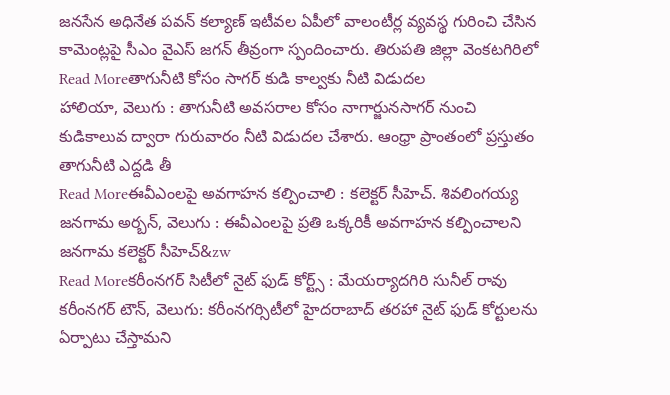జనసేన అధినేత పవన్ కల్యాణ్ ఇటీవల ఏపీలో వాలంటీర్ల వ్యవస్థ గురించి చేసిన కామెంట్లపై సీఎం వైఎస్ జగన్ తీవ్రంగా స్పందించారు. తిరుపతి జిల్లా వెంకటగిరిలో
Read Moreతాగునీటి కోసం సాగర్ కుడి కాల్వకు నీటి విడుదల
హాలియా, వెలుగు : తాగునీటి అవసరాల కోసం నాగార్జునసాగర్ నుంచి కుడికాలువ ద్వారా గురువారం నీటి విడుదల చేశారు. ఆంధ్రా ప్రాంతంలో ప్రస్తుతం తాగునీటి ఎద్దడి తీ
Read Moreఈవీఎంలపై అవగాహన కల్పించాలి : కలెక్టర్ సీహెచ్. శివలింగయ్య
జనగామ అర్బన్, వెలుగు : ఈవీఎంలపై ప్రతి ఒక్కరికీ అవగాహన కల్పించాలని జనగామ కలెక్టర్ సీహెచ్&zw
Read Moreకరీంనగర్ సిటీలో నైట్ ఫుడ్ కోర్ట్స్ : మేయర్యాదగిరి సునీల్ రావు
కరీంనగర్ టౌన్, వెలుగు: కరీంనగర్సిటీలో హైదరాబాద్ తరహా నైట్ ఫుడ్ కోర్టులను ఏర్పాటు చేస్తామని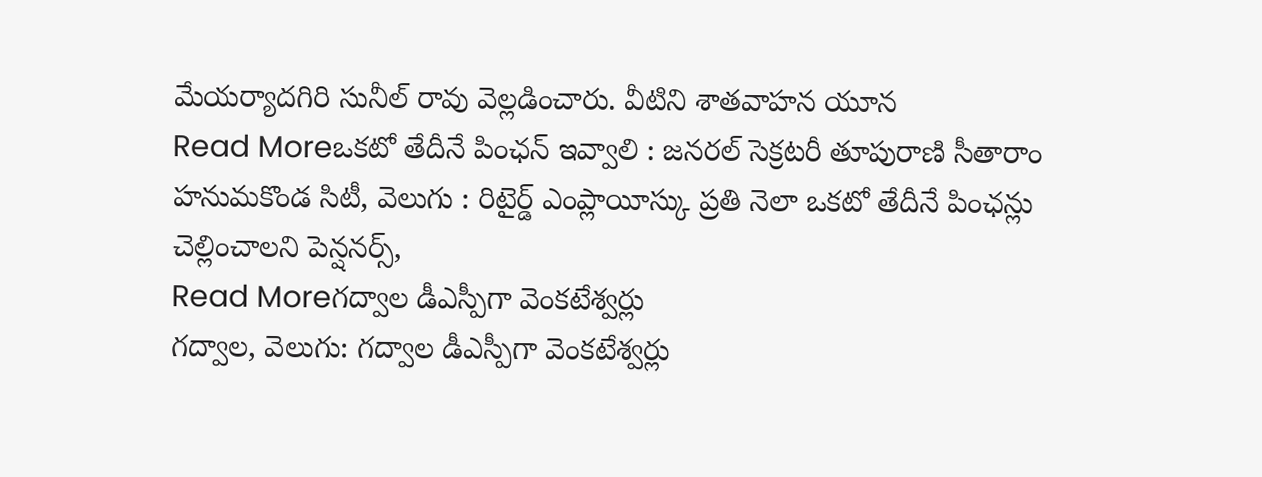మేయర్యాదగిరి సునీల్ రావు వెల్లడించారు. వీటిని శాతవాహన యూన
Read Moreఒకటో తేదీనే పింఛన్ ఇవ్వాలి : జనరల్ సెక్రటరీ తూపురాణి సీతారాం
హనుమకొండ సిటీ, వెలుగు : రిటైర్డ్ ఎంప్లాయీస్కు ప్రతి నెలా ఒకటో తేదీనే పింఛన్లు చెల్లించాలని పెన్షనర్స్,
Read Moreగద్వాల డీఎస్పీగా వెంకటేశ్వర్లు
గద్వాల, వెలుగు: గద్వాల డీఎస్పీగా వెంకటేశ్వర్లు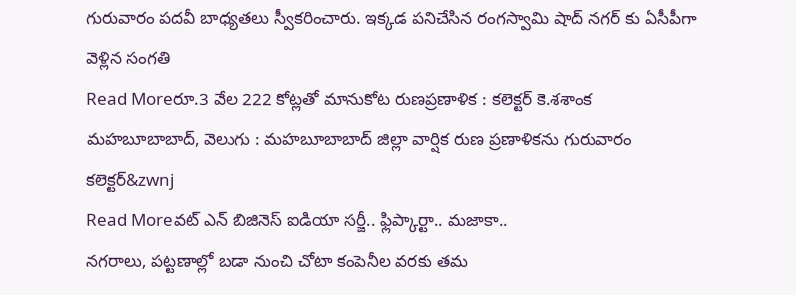గురువారం పదవీ బాధ్యతలు స్వీకరించారు. ఇక్కడ పనిచేసిన రంగస్వామి షాద్ నగర్ కు ఏసీపీగా వెళ్లిన సంగతి
Read Moreరూ.3 వేల 222 కోట్లతో మానుకోట రుణప్రణాళిక : కలెక్టర్ కె.శశాంక
మహబూబాబాద్, వెలుగు : మహబూబాబాద్ జిల్లా వార్షిక రుణ ప్రణాళికను గురువారం కలెక్టర్&zwnj
Read Moreవట్ ఎన్ బిజినెస్ ఐడియా సర్జీ.. ఫ్లిప్కార్టా.. మజాకా..
నగరాలు, పట్టణాల్లో బడా నుంచి చోటా కంపెనీల వరకు తమ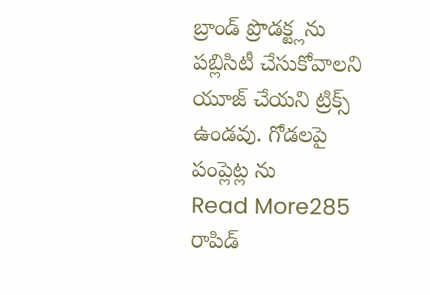బ్రాండ్ ప్రొడక్ట్లను పబ్లిసిటీ చేసుకోవాలని యూజ్ చేయని ట్రిక్స్ ఉండవు. గోడలపై పంప్లెట్ల ను
Read More285 రాపిడ్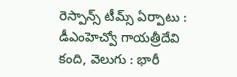రెస్పాన్స్ టీమ్స్ ఏర్పాటు : డీఎంహెచ్వో గాయత్రీదేవి
కంది, వెలుగు : భారీ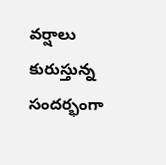వర్షాలు కురుస్తున్న సందర్భంగా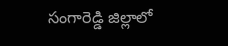సంగారెడ్డి జిల్లాలో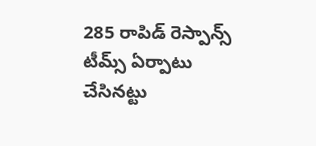285 రాపిడ్ రెస్పాన్స్ టీమ్స్ ఏర్పాటు చేసినట్టు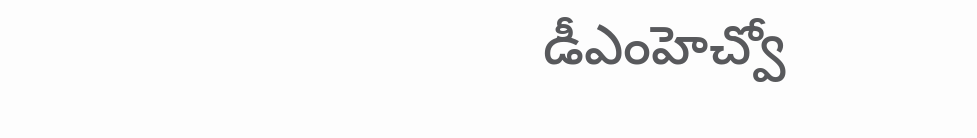డీఎంహెచ్వో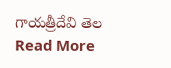గాయత్రీదేవి తెల
Read More